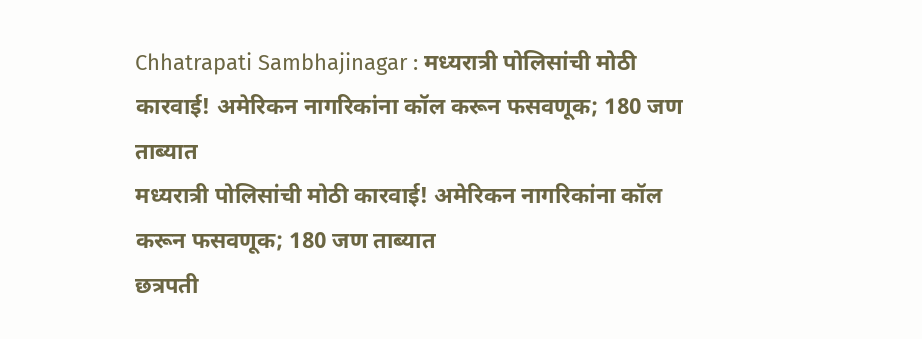Chhatrapati Sambhajinagar : मध्यरात्री पोलिसांची मोठी कारवाई! अमेरिकन नागरिकांना कॉल करून फसवणूक; 180 जण ताब्यात
मध्यरात्री पोलिसांची मोठी कारवाई! अमेरिकन नागरिकांना कॉल करून फसवणूक; 180 जण ताब्यात
छत्रपती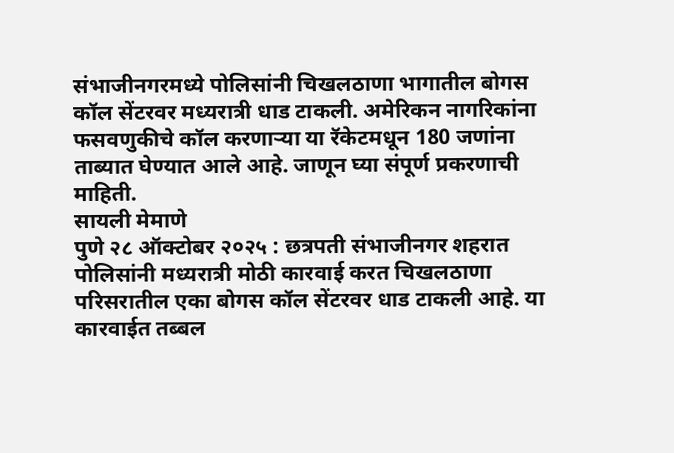संभाजीनगरमध्ये पोलिसांनी चिखलठाणा भागातील बोगस कॉल सेंटरवर मध्यरात्री धाड टाकली. अमेरिकन नागरिकांना फसवणुकीचे कॉल करणाऱ्या या रॅकेटमधून 180 जणांना ताब्यात घेण्यात आले आहे. जाणून घ्या संपूर्ण प्रकरणाची माहिती.
सायली मेमाणे
पुणे २८ ऑक्टोबर २०२५ : छत्रपती संभाजीनगर शहरात पोलिसांनी मध्यरात्री मोठी कारवाई करत चिखलठाणा परिसरातील एका बोगस कॉल सेंटरवर धाड टाकली आहे. या कारवाईत तब्बल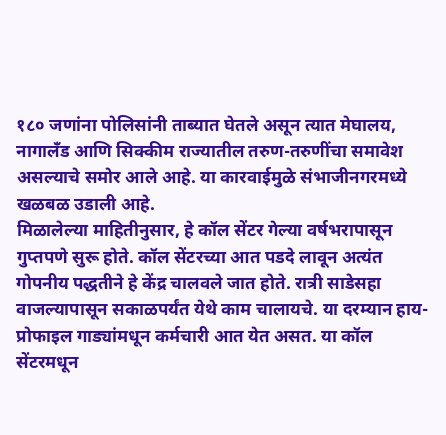१८० जणांना पोलिसांनी ताब्यात घेतले असून त्यात मेघालय, नागालँड आणि सिक्कीम राज्यातील तरुण-तरुणींचा समावेश असल्याचे समोर आले आहे. या कारवाईमुळे संभाजीनगरमध्ये खळबळ उडाली आहे.
मिळालेल्या माहितीनुसार, हे कॉल सेंटर गेल्या वर्षभरापासून गुप्तपणे सुरू होते. कॉल सेंटरच्या आत पडदे लावून अत्यंत गोपनीय पद्धतीने हे केंद्र चालवले जात होते. रात्री साडेसहा वाजल्यापासून सकाळपर्यंत येथे काम चालायचे. या दरम्यान हाय-प्रोफाइल गाड्यांमधून कर्मचारी आत येत असत. या कॉल सेंटरमधून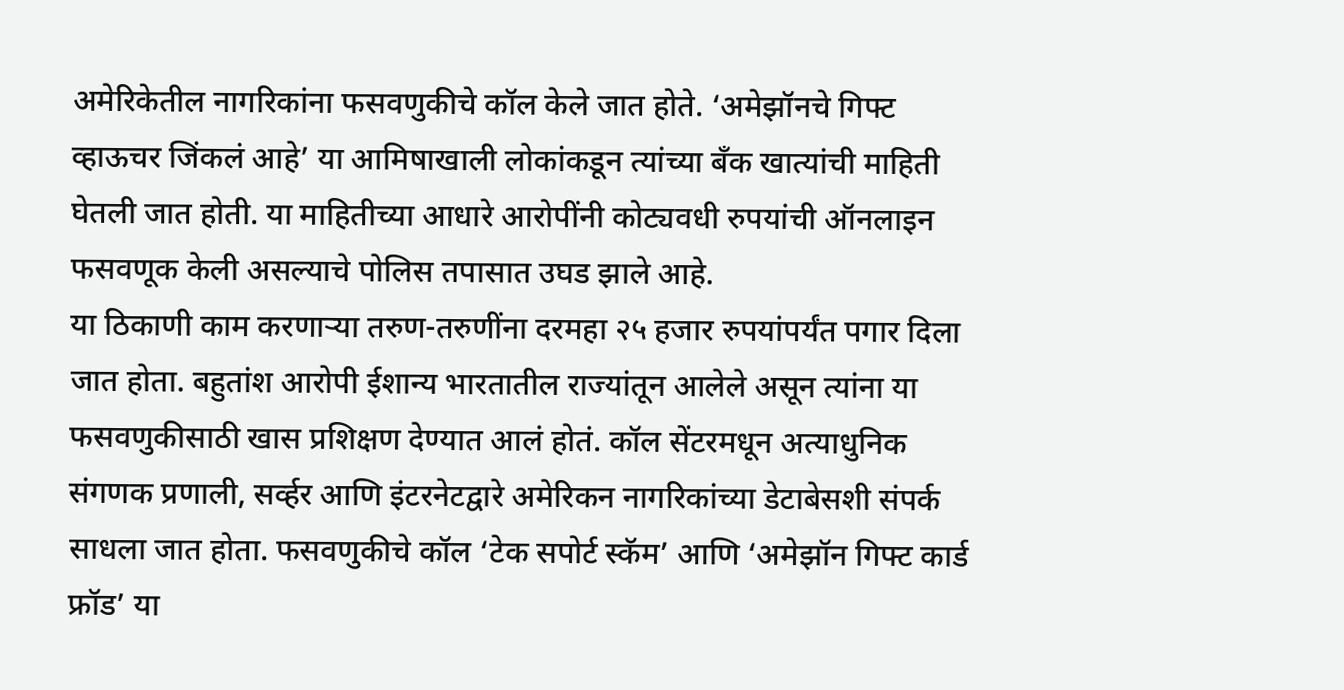अमेरिकेतील नागरिकांना फसवणुकीचे कॉल केले जात होते. ‘अमेझॉनचे गिफ्ट व्हाऊचर जिंकलं आहे’ या आमिषाखाली लोकांकडून त्यांच्या बँक खात्यांची माहिती घेतली जात होती. या माहितीच्या आधारे आरोपींनी कोट्यवधी रुपयांची ऑनलाइन फसवणूक केली असल्याचे पोलिस तपासात उघड झाले आहे.
या ठिकाणी काम करणाऱ्या तरुण-तरुणींना दरमहा २५ हजार रुपयांपर्यंत पगार दिला जात होता. बहुतांश आरोपी ईशान्य भारतातील राज्यांतून आलेले असून त्यांना या फसवणुकीसाठी खास प्रशिक्षण देण्यात आलं होतं. कॉल सेंटरमधून अत्याधुनिक संगणक प्रणाली, सर्व्हर आणि इंटरनेटद्वारे अमेरिकन नागरिकांच्या डेटाबेसशी संपर्क साधला जात होता. फसवणुकीचे कॉल ‘टेक सपोर्ट स्कॅम’ आणि ‘अमेझॉन गिफ्ट कार्ड फ्रॉड’ या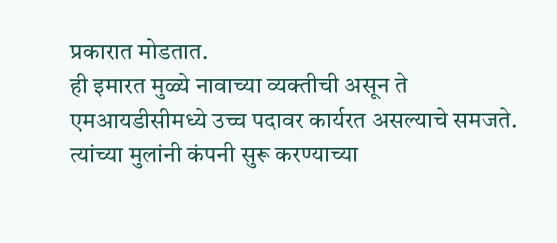प्रकारात मोडतात.
ही इमारत मुळ्ये नावाच्या व्यक्तीची असून ते एमआयडीसीमध्ये उच्च पदावर कार्यरत असल्याचे समजते. त्यांच्या मुलांनी कंपनी सुरू करण्याच्या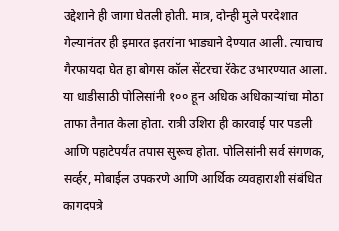उद्देशाने ही जागा घेतली होती. मात्र, दोन्ही मुले परदेशात गेल्यानंतर ही इमारत इतरांना भाड्याने देण्यात आली. त्याचाच गैरफायदा घेत हा बोगस कॉल सेंटरचा रॅकेट उभारण्यात आला.
या धाडीसाठी पोलिसांनी १०० हून अधिक अधिकाऱ्यांचा मोठा ताफा तैनात केला होता. रात्री उशिरा ही कारवाई पार पडली आणि पहाटेपर्यंत तपास सुरूच होता. पोलिसांनी सर्व संगणक, सर्व्हर, मोबाईल उपकरणे आणि आर्थिक व्यवहाराशी संबंधित कागदपत्रे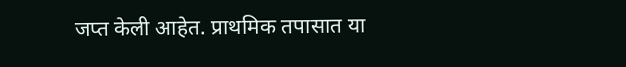जप्त केली आहेत. प्राथमिक तपासात या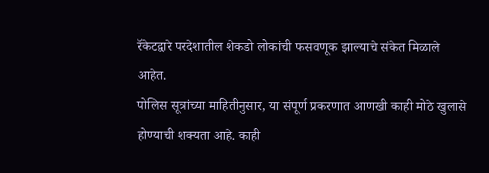रॅकेटद्वारे परदेशातील शेकडो लोकांची फसवणूक झाल्याचे संकेत मिळाले आहेत.
पोलिस सूत्रांच्या माहितीनुसार, या संपूर्ण प्रकरणात आणखी काही मोठे खुलासे होण्याची शक्यता आहे. काही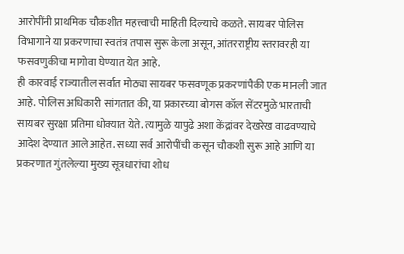आरोपींनी प्राथमिक चौकशीत महत्त्वाची माहिती दिल्याचे कळते. सायबर पोलिस विभागाने या प्रकरणाचा स्वतंत्र तपास सुरू केला असून, आंतरराष्ट्रीय स्तरावरही या फसवणुकीचा मागोवा घेण्यात येत आहे.
ही कारवाई राज्यातील सर्वात मोठ्या सायबर फसवणूक प्रकरणांपैकी एक मानली जात आहे. पोलिस अधिकारी सांगतात की, या प्रकारच्या बोगस कॉल सेंटरमुळे भारताची सायबर सुरक्षा प्रतिमा धोक्यात येते. त्यामुळे यापुढे अशा केंद्रांवर देखरेख वाढवण्याचे आदेश देण्यात आले आहेत. सध्या सर्व आरोपींची कसून चौकशी सुरू आहे आणि या प्रकरणात गुंतलेल्या मुख्य सूत्रधारांचा शोध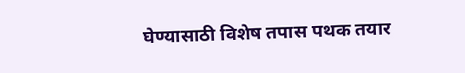घेण्यासाठी विशेष तपास पथक तयार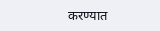करण्यात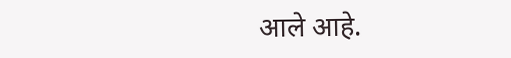आले आहे.